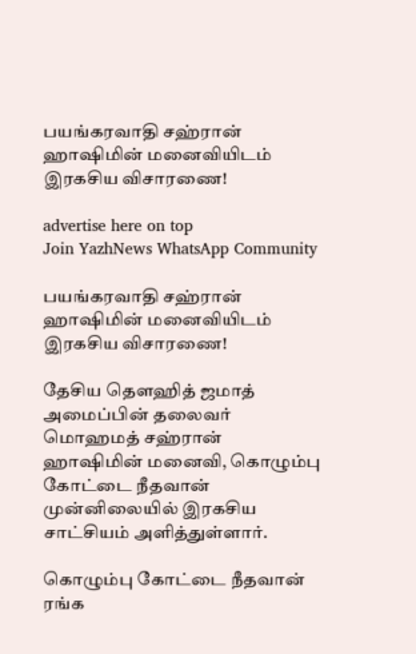பயங்கரவாதி சஹ்ரான் ஹாஷிமின் மனைவியிடம் இரகசிய விசாரணை!

advertise here on top
Join YazhNews WhatsApp Community

பயங்கரவாதி சஹ்ரான் ஹாஷிமின் மனைவியிடம் இரகசிய விசாரணை!

தேசிய தௌஹித் ஜமாத் அமைப்பின் தலைவர் மொஹமத் சஹ்ரான் ஹாஷிமின் மனைவி, கொழும்பு கோட்டை நீதவான் முன்னிலையில் இரகசிய சாட்சியம் அளித்துள்ளார்.

கொழும்பு கோட்டை நீதவான் ரங்க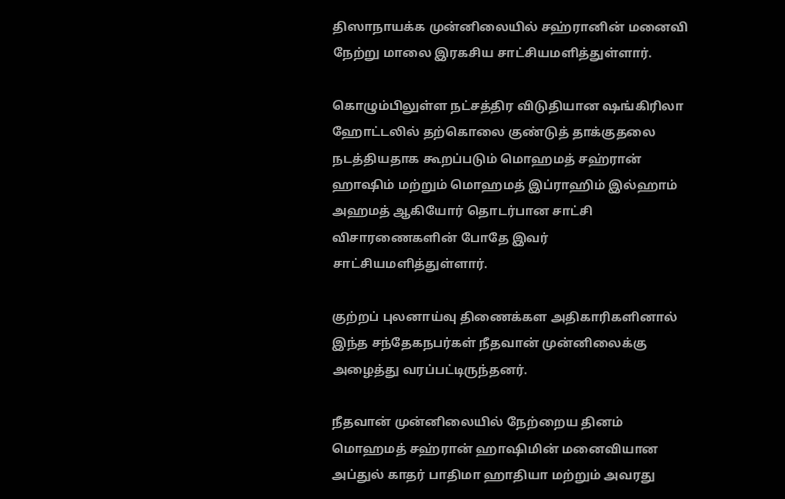திஸாநாயக்க முன்னிலையில் சஹ்ரானின் மனைவி நேற்று மாலை இரகசிய சாட்சியமளித்துள்ளார்.

கொழும்பிலுள்ள நட்சத்திர விடுதியான ஷங்கிரிலா ஹோட்டலில் தற்கொலை குண்டுத் தாக்குதலை நடத்தியதாக கூறப்படும் மொஹமத் சஹ்ரான் ஹாஷிம் மற்றும் மொஹமத் இப்ராஹிம் இல்ஹாம் அஹமத் ஆகியோர் தொடர்பான சாட்சி விசாரணைகளின் போதே இவர் சாட்சியமளித்துள்ளார்.

குற்றப் புலனாய்வு திணைக்கள அதிகாரிகளினால் இந்த சந்தேகநபர்கள் நீதவான் முன்னிலைக்கு அழைத்து வரப்பட்டிருந்தனர்.

நீதவான் முன்னிலையில் நேற்றைய தினம் மொஹமத் சஹ்ரான் ஹாஷிமின் மனைவியான அப்துல் காதர் பாதிமா ஹாதியா மற்றும் அவரது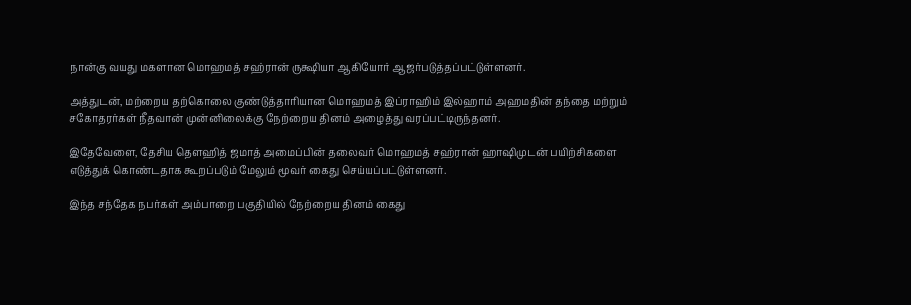நான்கு வயது மகளான மொஹமத் சஹ்ரான் ருக்ஷியா ஆகியோர் ஆஜர்படுத்தப்பட்டுள்ளனர்.

அத்துடன், மற்றைய தற்கொலை குண்டுத்தாரியான மொஹமத் இப்ராஹிம் இல்ஹாம் அஹமதின் தந்தை மற்றும் சகோதரர்கள் நீதவான் முன்னிலைக்கு நேற்றைய தினம் அழைத்து வரப்பட்டிருந்தனர்.

இதேவேளை, தேசிய தௌஹித் ஜமாத் அமைப்பின் தலைவர் மொஹமத் சஹ்ரான் ஹாஷிமுடன் பயிற்சிகளை எடுத்துக் கொண்டதாக கூறப்படும் மேலும் மூவர் கைது செய்யப்பட்டுள்ளனர்.

இந்த சந்தேக நபர்கள் அம்பாறை பகுதியில் நேற்றைய தினம் கைது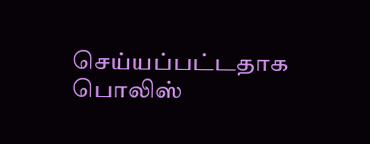செய்யப்பட்டதாக பொலிஸ்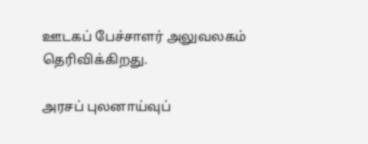ஊடகப் பேச்சாளர் அலுவலகம் தெரிவிக்கிறது.

அரசப் புலனாய்வுப்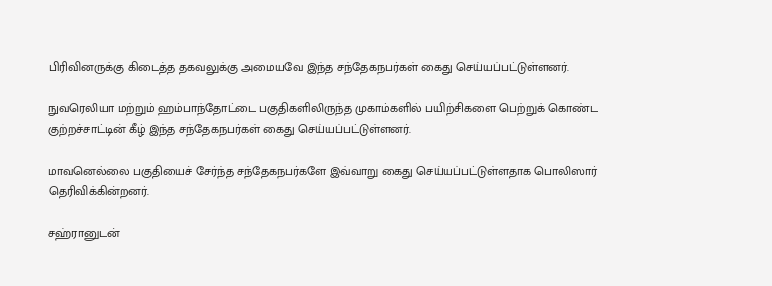பிரிவினருக்கு கிடைத்த தகவலுக்கு அமையவே இந்த சந்தேகநபர்கள் கைது செய்யப்பட்டுள்ளனர்.

நுவரெலியா மற்றும் ஹம்பாந்தோட்டை பகுதிகளிலிருந்த முகாம்களில் பயிற்சிகளை பெற்றுக் கொண்ட குற்றச்சாட்டின் கீழ் இந்த சந்தேகநபர்கள் கைது செய்யப்பட்டுள்ளனர்.

மாவனெல்லை பகுதியைச் சேர்ந்த சந்தேகநபர்களே இவ்வாறு கைது செய்யப்பட்டுள்ளதாக பொலிஸார் தெரிவிக்கின்றனர்.

சஹ்ரானுடன்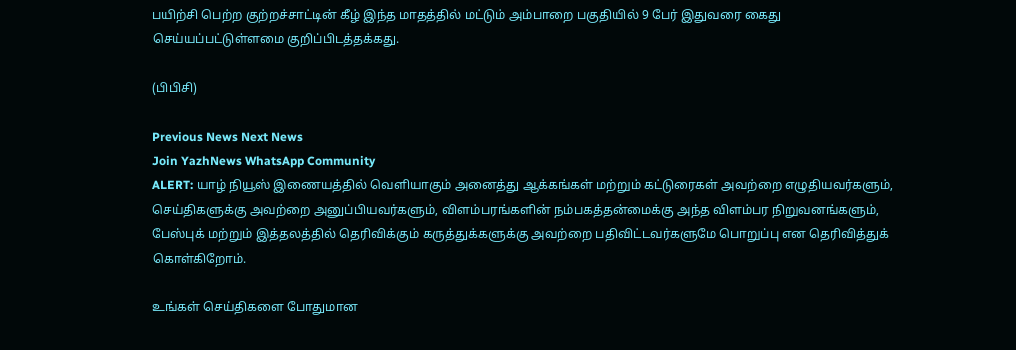பயிற்சி பெற்ற குற்றச்சாட்டின் கீழ் இந்த மாதத்தில் மட்டும் அம்பாறை பகுதியில் 9 பேர் இதுவரை கைது செய்யப்பட்டுள்ளமை குறிப்பிடத்தக்கது.

(பிபிசி)

Previous News Next News
Join YazhNews WhatsApp Community
ALERT: யாழ் நியூஸ் இணையத்தில் வெளியாகும் அனைத்து ஆக்கங்கள் மற்றும் கட்டுரைகள் அவற்றை எழுதியவர்களும், செய்திகளுக்கு அவற்றை அனுப்பியவர்களும், விளம்பரங்களின் நம்பகத்தன்மைக்கு அந்த விளம்பர நிறுவனங்களும், பேஸ்புக் மற்றும் இத்தலத்தில் தெரிவிக்கும் கருத்துக்களுக்கு அவற்றை பதிவிட்டவர்களுமே பொறுப்பு என தெரிவித்துக் கொள்கிறோம்.

உங்கள் செய்திகளை போதுமான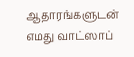ஆதாரங்களுடன் எமது வாட்ஸாப்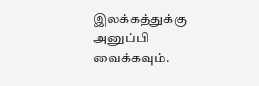இலக்கத்துக்கு அனுப்பி வைக்கவும்.